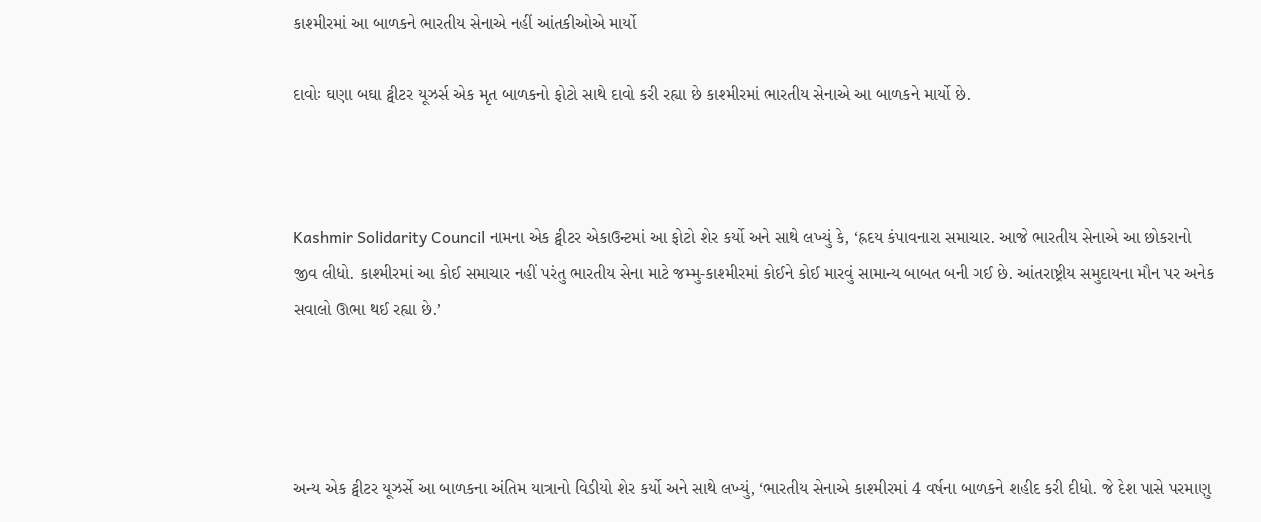કાશ્મીરમાં આ બાળકને ભારતીય સેનાએ નહીં આંતકીઓએ માર્યો

દાવોઃ ઘણા બઘા ટ્વીટર યૂઝર્સ એક મૃત બાળકનો ફોટો સાથે દાવો કરી રહ્યા છે કાશ્મીરમાં ભારતીય સેનાએ આ બાળકને માર્યો છે.



Kashmir Solidarity Council નામના એક ટ્વીટર એકાઉન્ટમાં આ ફોટો શેર કર્યો અને સાથે લખ્યું કે, ‘હ્રદય કંપાવનારા સમાચાર. આજે ભારતીય સેનાએ આ છોકરાનો જીવ લીધો. કાશ્મીરમાં આ કોઈ સમાચાર નહીં પરંતુ ભારતીય સેના માટે જમ્મુ-કાશ્મીરમાં કોઈને કોઈ મારવું સામાન્ય બાબત બની ગઈ છે. આંતરાષ્ટ્રીય સમુદાયના મૌન પર અનેક સવાલો ઊભા થઈ રહ્યા છે.’




અન્ય એક ટ્વીટર યૂઝર્સે આ બાળકના અંતિમ યાત્રાનો વિડીયો શેર કર્યો અને સાથે લખ્યું, ‘ભારતીય સેનાએ કાશ્મીરમાં 4 વર્ષના બાળકને શહીદ કરી દીધો. જે દેશ પાસે પરમાણુ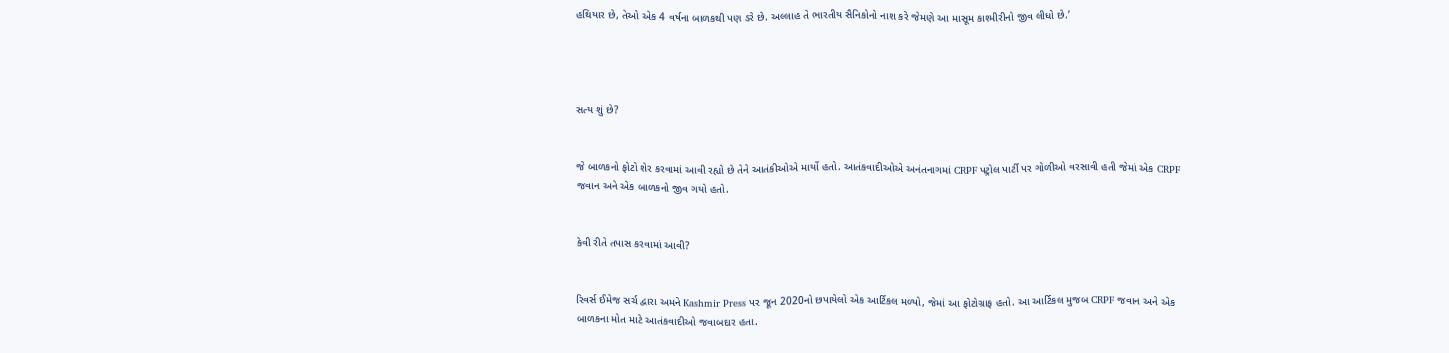હથિયાર છે, તેઓ એક 4 વર્ષના બાળકથી પણ ડરે છે. અલ્લાહ તે ભારતીય સૈનિકોનો નાશ કરે જેમણે આ માસૂમ કાશ્મીરીનો જીવ લીધો છે.’




સત્ય શું છે?


જે બાળકનો ફોટો શેર કરવામાં આવી રહ્યો છે તેને આતંકીઓએ માર્યો હતો. આતંકવાદીઓએ અનંતનાગમાં CRPF પટ્રોલ પાર્ટી પર ગોળીઓ વરસાવી હતી જેમાં એક CRPF જવાન અને એક બાળકનો જીવ ગયો હતો.


કેવી રીતે તપાસ કરવામાં આવી?


રિવર્સ ઈમેજ સર્ચ દ્વારા અમને Kashmir Press પર જૂન 2020નો છપાયેલો એક આર્ટિકલ મળ્યો, જેમાં આ ફોટોગ્રાફ હતો. આ આર્ટિકલ મુજબ CRPF જવાન અને એક બાળકના મોત માટે આતંકવાદીઓ જવાબદાર હતા.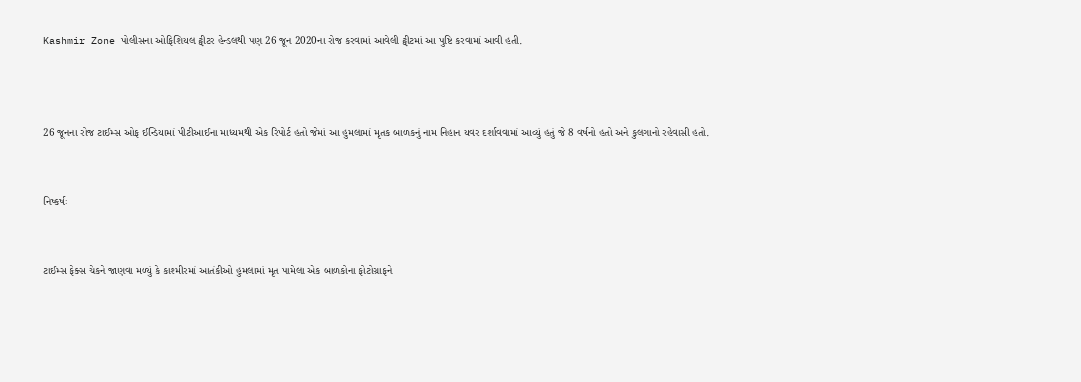Kashmir Zone પોલીસના ઓફિશિયલ ટ્વીટર હેન્ડલથી પણ 26 જૂન 2020ના રોજ કરવામાં આવેલી ટ્વીટમાં આ પુષ્ટિ કરવામાં આવી હતી.



26 જૂનના રોજ ટાઈમ્સ ઓફ ઈન્ડિયામાં પીટીઆઈના માધ્યમથી એક રિપોર્ટ હતો જેમાં આ હુમલામાં મૃતક બાળકનું નામ નિહાન યવર દર્શાવવામાં આવ્યું હતું જે 8 વર્ષનો હતો અને કુલગાનો રહેવાસી હતો.


નિષ્કર્ષઃ


ટાઈમ્સ ફેક્સ ચેકને જાણવા મળ્યું કે કાશ્મીરમાં આતંકીઓ હુમલામાં મૃત પામેલા એક બાળકોના ફોટોગ્રાફને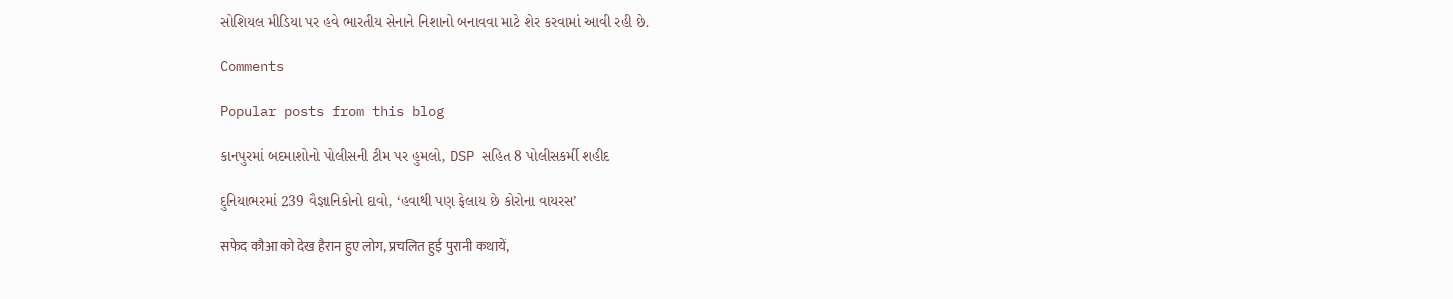સોશિયલ મીડિયા પર હવે ભારતીય સેનાને નિશાનો બનાવવા માટે શેર કરવામાં આવી રહી છે.

Comments

Popular posts from this blog

કાનપુરમાં બદમાશોનો પોલીસની ટીમ પર હુમલો, DSP સહિત 8 પોલીસકર્મી શહીદ

દુનિયાભરમાં 239 વૈજ્ઞાનિકોનો દાવો, ‘હવાથી પણ ફેલાય છે કોરોના વાયરસ’

सफेद कौआ को देख हैरान हुए लोग, प्रचलित हुई पुरानी कथायें,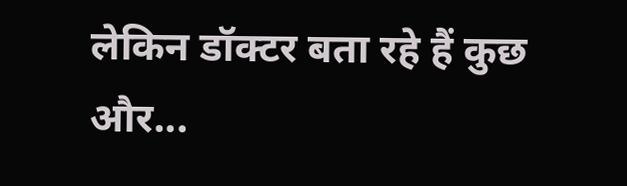लेकिन डॉक्टर बता रहे हैं कुछ और...